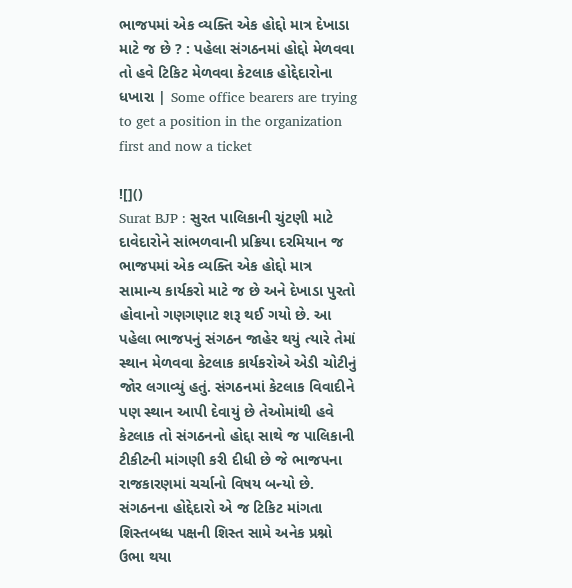ભાજપમાં એક વ્યક્તિ એક હોદ્દો માત્ર દેખાડા માટે જ છે ? : પહેલા સંગઠનમાં હોદ્દો મેળવવા તો હવે ટિકિટ મેળવવા કેટલાક હોદ્દેદારોના ધખારા | Some office bearers are trying to get a position in the organization first and now a ticket

![]()
Surat BJP : સુરત પાલિકાની ચુંટણી માટે દાવેદારોને સાંભળવાની પ્રક્રિયા દરમિયાન જ ભાજપમાં એક વ્યક્તિ એક હોદ્દો માત્ર સામાન્ય કાર્યકરો માટે જ છે અને દેખાડા પુરતો હોવાનો ગણગણાટ શરૂ થઈ ગયો છે. આ પહેલા ભાજપનું સંગઠન જાહેર થયું ત્યારે તેમાં સ્થાન મેળવવા કેટલાક કાર્યકરોએ એડી ચોટીનું જોર લગાવ્યું હતું. સંગઠનમાં કેટલાક વિવાદીને પણ સ્થાન આપી દેવાયું છે તેઓમાંથી હવે કેટલાક તો સંગઠનનો હોદ્દા સાથે જ પાલિકાની ટીકીટની માંગણી કરી દીધી છે જે ભાજપના રાજકારણમાં ચર્ચાનો વિષય બન્યો છે. સંગઠનના હોદ્દેદારો એ જ ટિકિટ માંગતા શિસ્તબધ્ધ પક્ષની શિસ્ત સામે અનેક પ્રશ્નો ઉભા થયા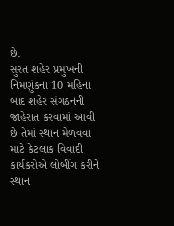છે.
સુરત શહેર પ્રમુખની નિમણુંકના 10 મહિના બાદ શહેર સંગઠનની જાહેરાત કરવામાં આવી છે તેમાં સ્થાન મેળવવા માટે કેટલાક વિવાદી કાર્યકરોએ લોબીંગ કરીને સ્થાન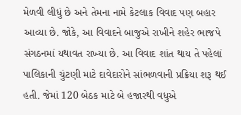મેળવી લીધું છે અને તેમના નામે કેટલાક વિવાદ પણ બહાર આવ્યા છે. જોકે, આ વિવાદને બાજુએ રાખીને શહેર ભાજપે સંગઠનમાં યથાવત રાખ્યા છે. આ વિવાદ શાંત થાય તે પહેલાં પાલિકાની ચુંટણી માટે દાવેદારોને સાંભળવાની પ્રક્રિયા શરૂ થઈ હતી. જેમાં 120 બેઠક માટે બે હજારથી વધુએ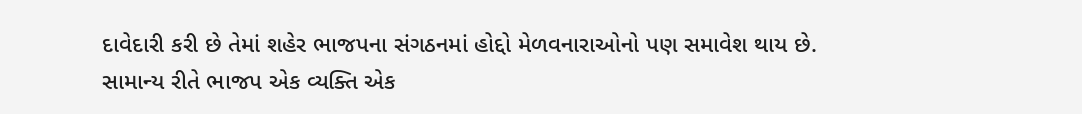દાવેદારી કરી છે તેમાં શહેર ભાજપના સંગઠનમાં હોદ્દો મેળવનારાઓનો પણ સમાવેશ થાય છે.
સામાન્ય રીતે ભાજપ એક વ્યક્તિ એક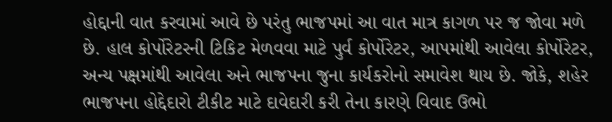હોદ્દાની વાત કરવામાં આવે છે પરંતુ ભાજપમાં આ વાત માત્ર કાગળ પર જ જોવા મળે છે. હાલ કોર્પોરેટરની ટિકિટ મેળવવા માટે પુર્વ કોર્પોરેટર, આપમાંથી આવેલા કોર્પોરેટર, અન્ય પક્ષમાંથી આવેલા અને ભાજપના જુના કાર્યકરોનો સમાવેશ થાય છે. જોકે, શહેર ભાજપના હોદ્દેદારો ટીકીટ માટે દાવેદારી કરી તેના કારણે વિવાદ ઉભો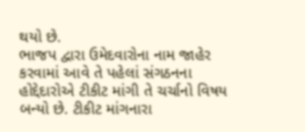થયો છે.
ભાજપ દ્વારા ઉમેદવારોના નામ જાહેર કરવામાં આવે તે પહેલાં સંગઠનના હોદ્દેદારોએ ટીકીટ માંગી તે ચર્ચાનો વિષય બન્યો છે. ટીકીટ માંગનારા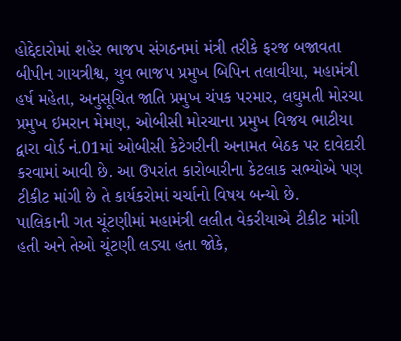હોદ્દેદારોમાં શહેર ભાજપ સંગઠનમાં મંત્રી તરીકે ફરજ બજાવતા બીપીન ગાયત્રીશ્વ, યુવ ભાજપ પ્રમુખ બિપિન તલાવીયા, મહામંત્રી હર્ષ મહેતા, અનુસૂચિત જાતિ પ્રમુખ ચંપક પરમાર, લઘુમતી મોરચા પ્રમુખ ઇમરાન મેમણ, ઓબીસી મોરચાના પ્રમુખ વિજય ભાટીયા દ્વારા વોર્ડ નં.01માં ઓબીસી કેટેગરીની અનામત બેઠક પર દાવેદારી કરવામાં આવી છે. આ ઉપરાંત કારોબારીના કેટલાક સભ્યોએ પણ ટીકીટ માંગી છે તે કાર્યકરોમાં ચર્ચાનો વિષય બન્યો છે.
પાલિકાની ગત ચૂંટણીમાં મહામંત્રી લલીત વેકરીયાએ ટીકીટ માંગી હતી અને તેઓ ચૂંટણી લડ્યા હતા જોકે,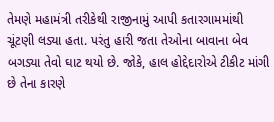તેમણે મહામંત્રી તરીકેથી રાજીનામું આપી કતારગામમાંથી ચૂંટણી લડ્યા હતા. પરંતુ હારી જતા તેઓના બાવાના બેવ બગડ્યા તેવો ઘાટ થયો છે. જોકે, હાલ હોદ્દેદારોએ ટીકીટ માંગી છે તેના કારણે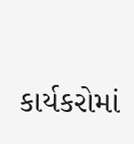કાર્યકરોમાં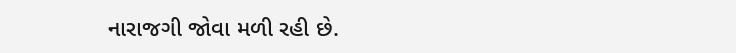નારાજગી જોવા મળી રહી છે.